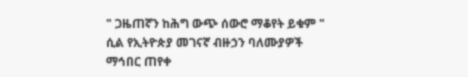" ጋዜጠኛን ከሕግ ውጭ ሰውሮ ማቆየት ይቁም " ሲል የኢትዮጵያ መገናኛ ብዙኃን ባለሙያዎች ማኅበር ጠየቀ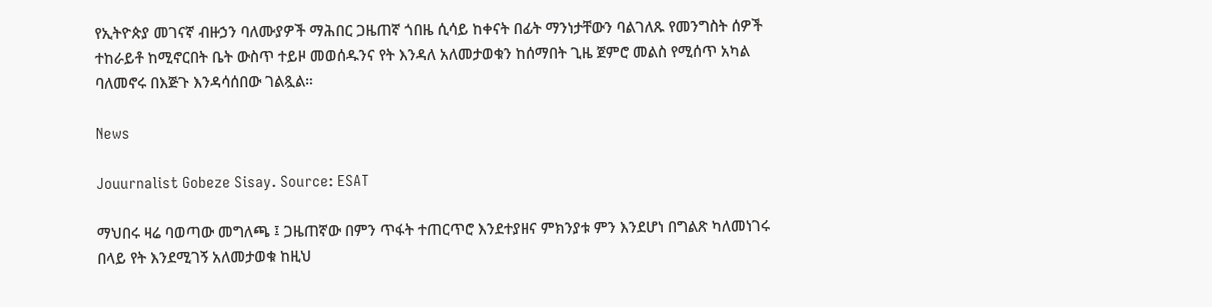የኢትዮጵያ መገናኛ ብዙኃን ባለሙያዎች ማሕበር ጋዜጠኛ ጎበዜ ሲሳይ ከቀናት በፊት ማንነታቸውን ባልገለጹ የመንግስት ሰዎች ተከራይቶ ከሚኖርበት ቤት ውስጥ ተይዞ መወሰዱንና የት እንዳለ አለመታወቁን ከሰማበት ጊዜ ጀምሮ መልስ የሚሰጥ አካል ባለመኖሩ በእጅጉ እንዳሳሰበው ገልጿል።

News

Jouurnalist Gobeze Sisay. Source: ESAT

ማህበሩ ዛሬ ባወጣው መግለጫ ፤ ጋዜጠኛው በምን ጥፋት ተጠርጥሮ እንደተያዘና ምክንያቱ ምን እንደሆነ በግልጽ ካለመነገሩ በላይ የት እንደሚገኝ አለመታወቁ ከዚህ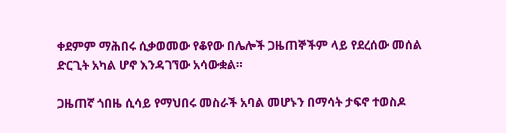ቀደምም ማሕበሩ ሲቃወመው የቆየው በሌሎች ጋዜጠኞችም ላይ የደረሰው መሰል ድርጊት አካል ሆኖ እንዳገኘው አሳውቋል።

ጋዜጠኛ ጎበዜ ሲሳይ የማህበሩ መስራች አባል መሆኑን በማሳት ታፍኖ ተወስዶ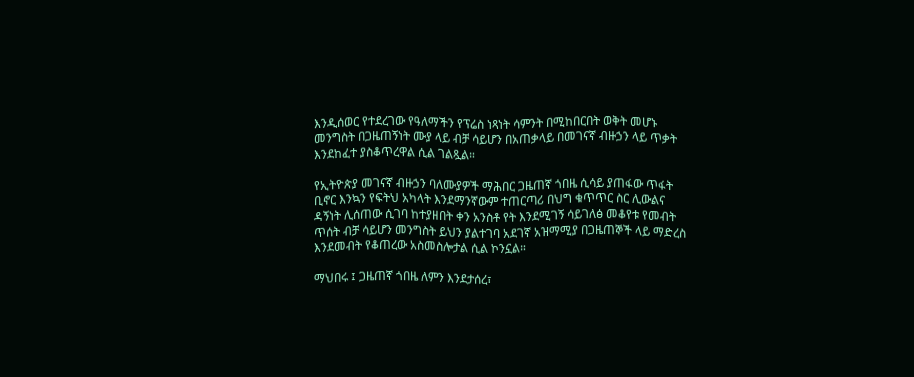እንዲሰወር የተደረገው የዓለማችን የፕሬስ ነጻነት ሳምንት በሚከበርበት ወቅት መሆኑ መንግስት በጋዜጠኝነት ሙያ ላይ ብቻ ሳይሆን በአጠቃላይ በመገናኛ ብዙኃን ላይ ጥቃት እንደከፈተ ያስቆጥረዋል ሲል ገልጿል።

የኢትዮጵያ መገናኛ ብዙኃን ባለሙያዎች ማሕበር ጋዜጠኛ ጎበዜ ሲሳይ ያጠፋው ጥፋት ቢኖር እንኳን የፍትህ አካላት እንደማንኛውም ተጠርጣሪ በህግ ቁጥጥር ስር ሊውልና ዳኝነት ሊሰጠው ሲገባ ከተያዘበት ቀን አንስቶ የት እንደሚገኝ ሳይገለፅ መቆየቱ የመብት ጥሰት ብቻ ሳይሆን መንግስት ይህን ያልተገባ አደገኛ አዝማሚያ በጋዜጠኞች ላይ ማድረስ እንደመብት የቆጠረው አስመስሎታል ሲል ኮንኗል።

ማህበሩ ፤ ጋዜጠኛ ጎበዜ ለምን እንደታሰረ፣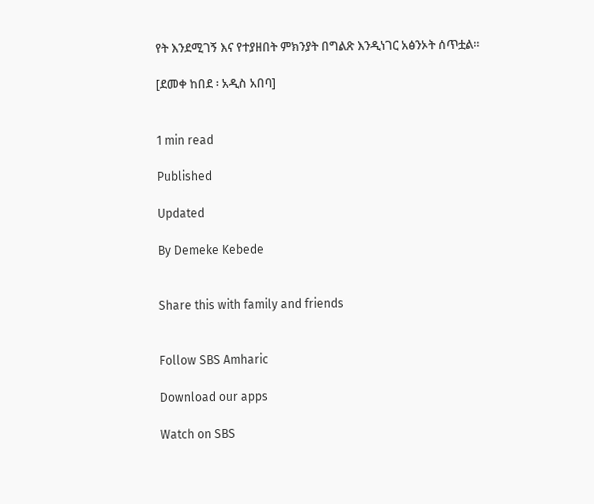የት እንደሚገኝ እና የተያዘበት ምክንያት በግልጽ እንዲነገር አፅንኦት ሰጥቷል።

[ደመቀ ከበደ ፡ አዲስ አበባ]


1 min read

Published

Updated

By Demeke Kebede


Share this with family and friends


Follow SBS Amharic

Download our apps

Watch on SBS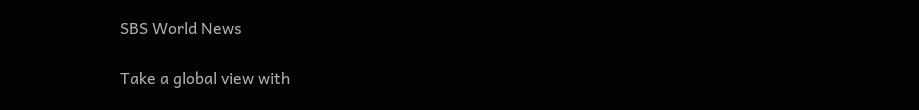SBS World News

Take a global view with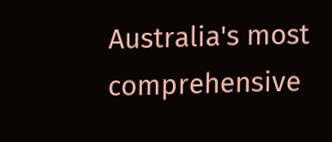Australia's most comprehensive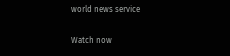world news service

Watch now